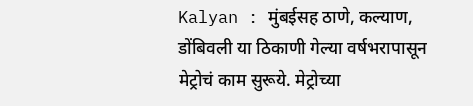Kalyan : मुंबईसह ठाणे, कल्याण, डोंबिवली या ठिकाणी गेल्या वर्षभरापासून मेट्रोचं काम सुरूये. मेट्रोच्या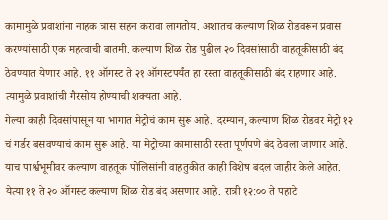कामामुळे प्रवाशांना नाहक त्रास सहन करावा लागतोय. अशातच कल्याण शिळ रोडवरून प्रवास करण्यांसाठी एक महत्वाची बातमी. कल्याण शिळ रोड पुढील २० दिवसांसाठी वाहतूकीसाठी बंद ठेवण्यात येणार आहे. ११ ऑगस्ट ते २१ ऑगस्टपर्यंत हा रस्ता वाहतूकीसाठी बंद राहणार आहे. त्यामुळे प्रवाशांची गैरसोय होण्याची शक्यता आहे.
गेल्या काही दिवसांपासून या भागात मेट्रोचं काम सुरू आहे. दरम्यान, कल्याण शिळ रोडवर मेट्रो १२ चं गर्डर बसवण्याचं काम सुरू आहे. या मेट्रोच्या कामासाठी रस्ता पूर्णपणे बंद ठेवला जाणार आहे. याच पार्श्वभूमीवर कल्याण वाहतूक पोलिसांनी वाहतुकीत काही विशेष बदल जाहीर केले आहेत.
येत्या ११ ते २० ऑगस्ट कल्याण शिळ रोड बंद असणार आहे. रात्री १२:०० ते पहाटे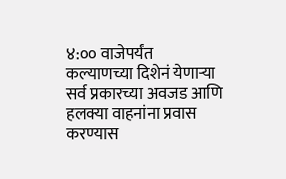४:०० वाजेपर्यंत कल्याणच्या दिशेनं येणाऱ्या सर्व प्रकारच्या अवजड आणि हलक्या वाहनांना प्रवास करण्यास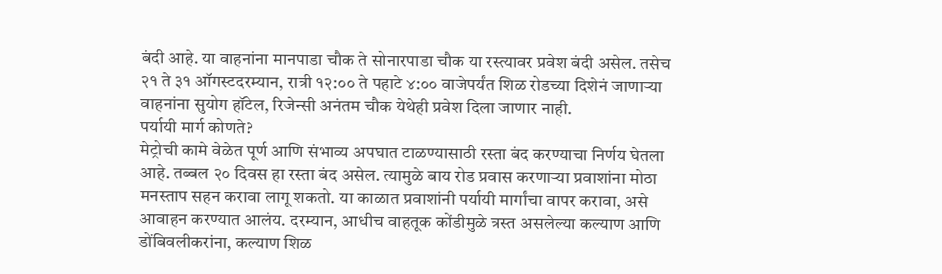बंदी आहे. या वाहनांना मानपाडा चौक ते सोनारपाडा चौक या रस्त्यावर प्रवेश बंदी असेल. तसेच २१ ते ३१ ऑगस्टदरम्यान, रात्री १२:०० ते पहाटे ४:०० वाजेपर्यंत शिळ रोडच्या दिशेनं जाणाऱ्या वाहनांना सुयोग हॉटेल, रिजेन्सी अनंतम चौक येथेही प्रवेश दिला जाणार नाही.
पर्यायी मार्ग कोणते?
मेट्रोची कामे वेळेत पूर्ण आणि संभाव्य अपघात टाळण्यासाठी रस्ता बंद करण्याचा निर्णय घेतला आहे. तब्बल २० दिवस हा रस्ता बंद असेल. त्यामुळे बाय रोड प्रवास करणाऱ्या प्रवाशांना मोठा मनस्ताप सहन करावा लागू शकतो. या काळात प्रवाशांनी पर्यायी मार्गांचा वापर करावा, असे आवाहन करण्यात आलंय. दरम्यान, आधीच वाहतूक कोंडीमुळे त्रस्त असलेल्या कल्याण आणि डोंबिवलीकरांना, कल्याण शिळ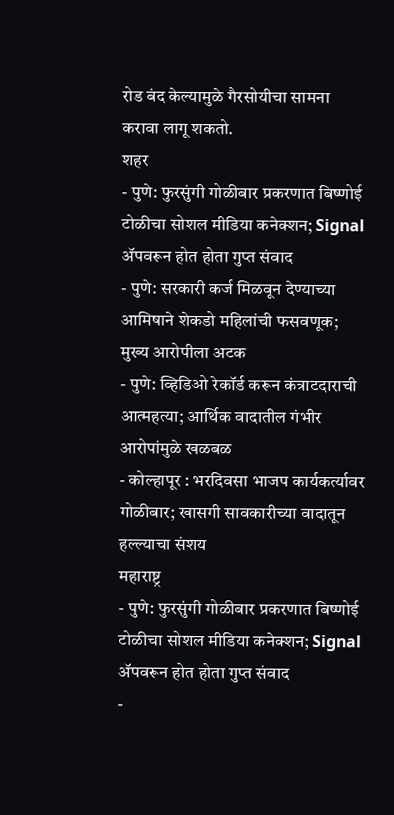रोड बंद केल्यामुळे गैरसोयीचा सामना करावा लागू शकतो.
शहर
- पुणे: फुरसुंगी गोळीबार प्रकरणात बिष्णोई टोळीचा सोशल मीडिया कनेक्शन; Signal ॲपवरून होत होता गुप्त संवाद
- पुणे: सरकारी कर्ज मिळवून देण्याच्या आमिषाने शेकडो महिलांची फसवणूक; मुख्य आरोपीला अटक
- पुणे: व्हिडिओ रेकॉर्ड करून कंत्राटदाराची आत्महत्या; आर्थिक वादातील गंभीर आरोपांमुळे खळबळ
- कोल्हापूर : भरदिवसा भाजप कार्यकर्त्यावर गोळीबार; खासगी सावकारीच्या वादातून हल्ल्याचा संशय
महाराष्ट्र
- पुणे: फुरसुंगी गोळीबार प्रकरणात बिष्णोई टोळीचा सोशल मीडिया कनेक्शन; Signal ॲपवरून होत होता गुप्त संवाद
-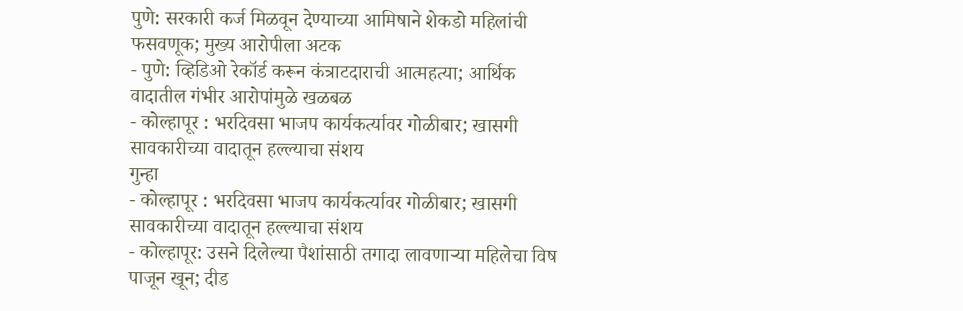पुणे: सरकारी कर्ज मिळवून देण्याच्या आमिषाने शेकडो महिलांची फसवणूक; मुख्य आरोपीला अटक
- पुणे: व्हिडिओ रेकॉर्ड करून कंत्राटदाराची आत्महत्या; आर्थिक वादातील गंभीर आरोपांमुळे खळबळ
- कोल्हापूर : भरदिवसा भाजप कार्यकर्त्यावर गोळीबार; खासगी सावकारीच्या वादातून हल्ल्याचा संशय
गुन्हा
- कोल्हापूर : भरदिवसा भाजप कार्यकर्त्यावर गोळीबार; खासगी सावकारीच्या वादातून हल्ल्याचा संशय
- कोल्हापूर: उसने दिलेल्या पैशांसाठी तगादा लावणाऱ्या महिलेचा विष पाजून खून; दीड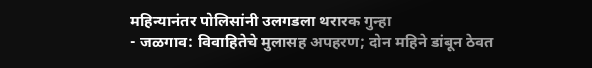महिन्यानंतर पोलिसांनी उलगडला थरारक गुन्हा
- जळगाव: विवाहितेचे मुलासह अपहरण; दोन महिने डांबून ठेवत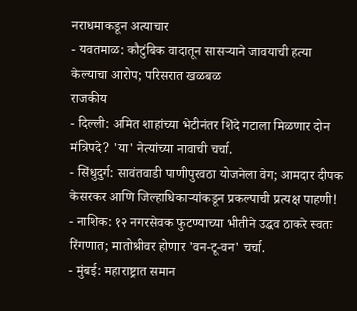नराधमाकडून अत्याचार
- यवतमाळ: कौटुंबिक वादातून सासऱ्याने जावयाची हत्या केल्याचा आरोप; परिसरात खळबळ
राजकीय
- दिल्ली: अमित शाहांच्या भेटीनंतर शिंदे गटाला मिळणार दोन मंत्रिपदे? 'या' नेत्यांच्या नावाची चर्चा.
- सिंधुदुर्ग: सावंतवाडी पाणीपुरवठा योजनेला वेग; आमदार दीपक केसरकर आणि जिल्हाधिकाऱ्यांकडून प्रकल्पाची प्रत्यक्ष पाहणी!
- नाशिक: १२ नगरसेवक फुटण्याच्या भीतीने उद्धव ठाकरे स्वतः रिंगणात; मातोश्रीवर होणार 'वन-टू-वन' चर्चा.
- मुंबई: महाराष्ट्रात समान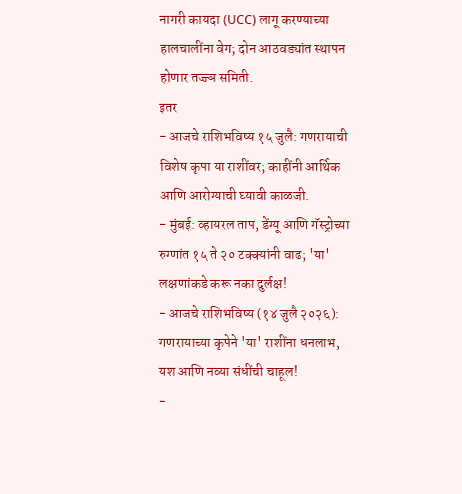नागरी कायदा (UCC) लागू करण्याच्या हालचालींना वेग; दोन आठवड्यांत स्थापन होणार तज्ज्ञ समिती.
इतर
- आजचे राशिभविष्य १५ जुलै: गणरायाची विशेष कृपा या राशींवर; काहींनी आर्थिक आणि आरोग्याची घ्यावी काळजी.
- मुंबई: व्हायरल ताप, डेंग्यू आणि गॅस्ट्रोच्या रुग्णांत १५ ते २० टक्क्यांनी वाढ; 'या' लक्षणांकडे करू नका दुर्लक्ष!
- आजचे राशिभविष्य (१४ जुलै २०२६): गणरायाच्या कृपेने 'या' राशींना धनलाभ, यश आणि नव्या संधींची चाहूल!
-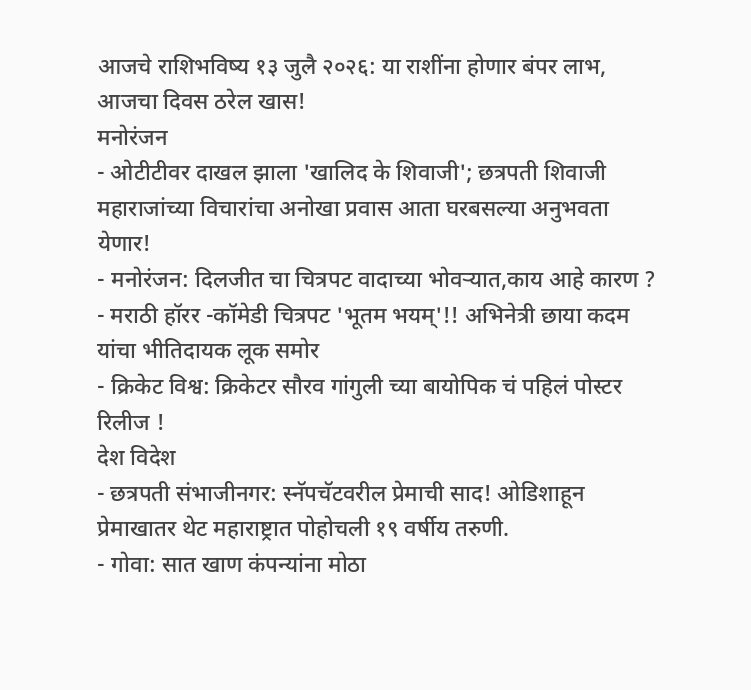आजचे राशिभविष्य १३ जुलै २०२६: या राशींना होणार बंपर लाभ, आजचा दिवस ठरेल खास!
मनोरंजन
- ओटीटीवर दाखल झाला 'खालिद के शिवाजी'; छत्रपती शिवाजी महाराजांच्या विचारांचा अनोखा प्रवास आता घरबसल्या अनुभवता येणार!
- मनोरंजन: दिलजीत चा चित्रपट वादाच्या भोवऱ्यात,काय आहे कारण ?
- मराठी हॉरर -कॉमेडी चित्रपट 'भूतम भयम्'!! अभिनेत्री छाया कदम यांचा भीतिदायक लूक समोर
- क्रिकेट विश्व: क्रिकेटर सौरव गांगुली च्या बायोपिक चं पहिलं पोस्टर रिलीज !
देश विदेश
- छत्रपती संभाजीनगर: स्नॅपचॅटवरील प्रेमाची साद! ओडिशाहून प्रेमाखातर थेट महाराष्ट्रात पोहोचली १९ वर्षीय तरुणी.
- गोवा: सात खाण कंपन्यांना मोठा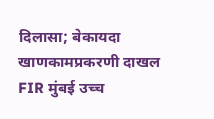दिलासा; बेकायदा खाणकामप्रकरणी दाखल FIR मुंबई उच्च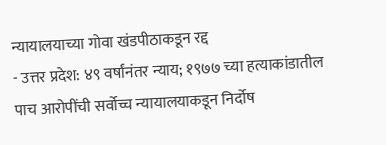न्यायालयाच्या गोवा खंडपीठाकडून रद्द
- उत्तर प्रदेश: ४९ वर्षांनंतर न्याय; १९७७ च्या हत्याकांडातील पाच आरोपींची सर्वोच्च न्यायालयाकडून निर्दोष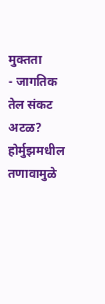मुक्तता
- जागतिक तेल संकट अटळ? होर्मुझमधील तणावामुळे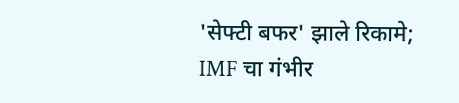'सेफ्टी बफर' झाले रिकामे; IMF चा गंभीर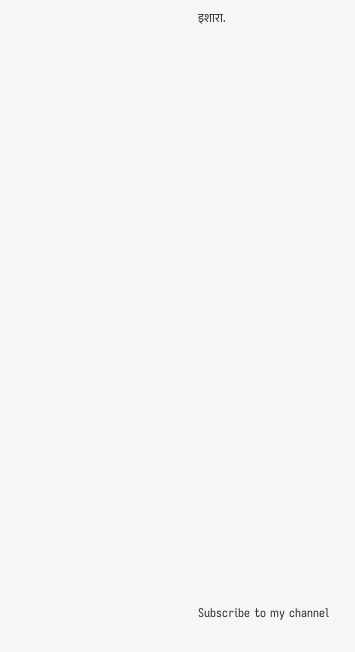इशारा.























Subscribe to my channel